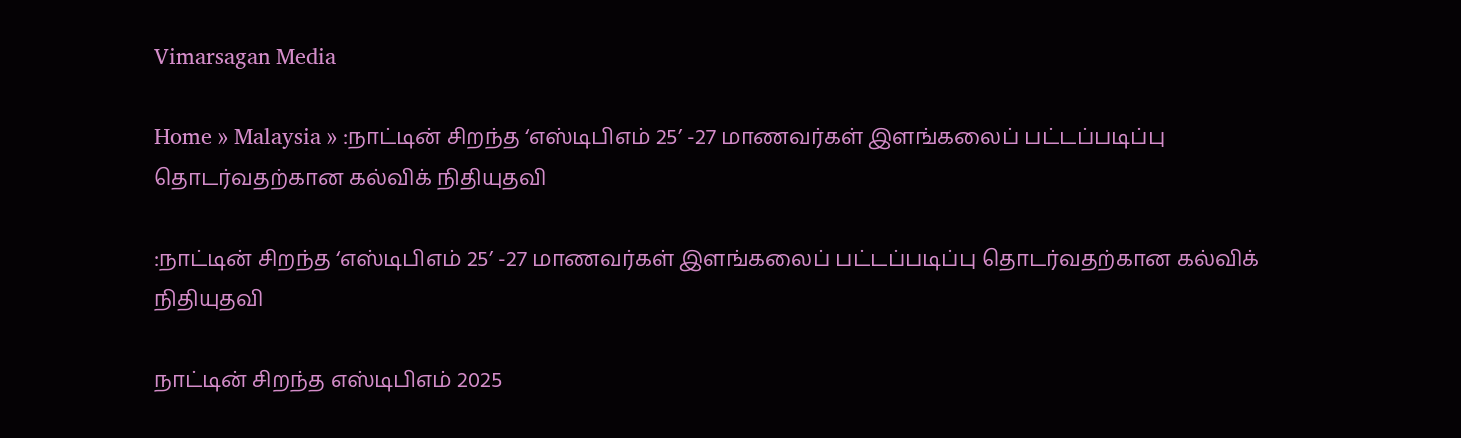Vimarsagan Media

Home » Malaysia » :நாட்டின் சிறந்த ‘எஸ்டிபிஎம் 25’ -27 மாணவர்கள் இளங்கலைப் பட்டப்படிப்பு தொடர்வதற்கான கல்விக் நிதியுதவி

:நாட்டின் சிறந்த ‘எஸ்டிபிஎம் 25’ -27 மாணவர்கள் இளங்கலைப் பட்டப்படிப்பு தொடர்வதற்கான கல்விக் நிதியுதவி

நாட்டின் சிறந்த எஸ்டிபிஎம் 2025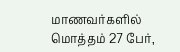மாணவர்களில் மொத்தம் 27 பேர்,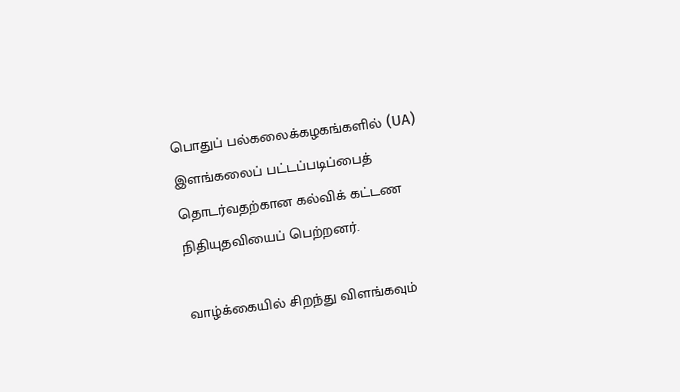பொதுப் பல்கலைக்கழகங்களில் (UA) இளங்கலைப் பட்டப்படிப்பைத் தொடர்வதற்கான கல்விக் கட்டண நிதியுதவியைப் பெற்றனர்.

வாழ்க்கையில் சிறந்து விளங்கவும்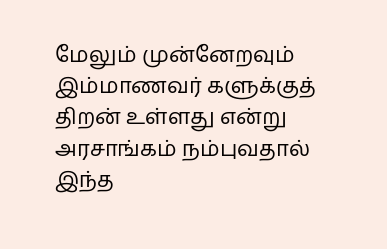மேலும் முன்னேறவும் இம்மாணவர் களுக்குத் திறன் உள்ளது என்று அரசாங்கம் நம்புவதால் இந்த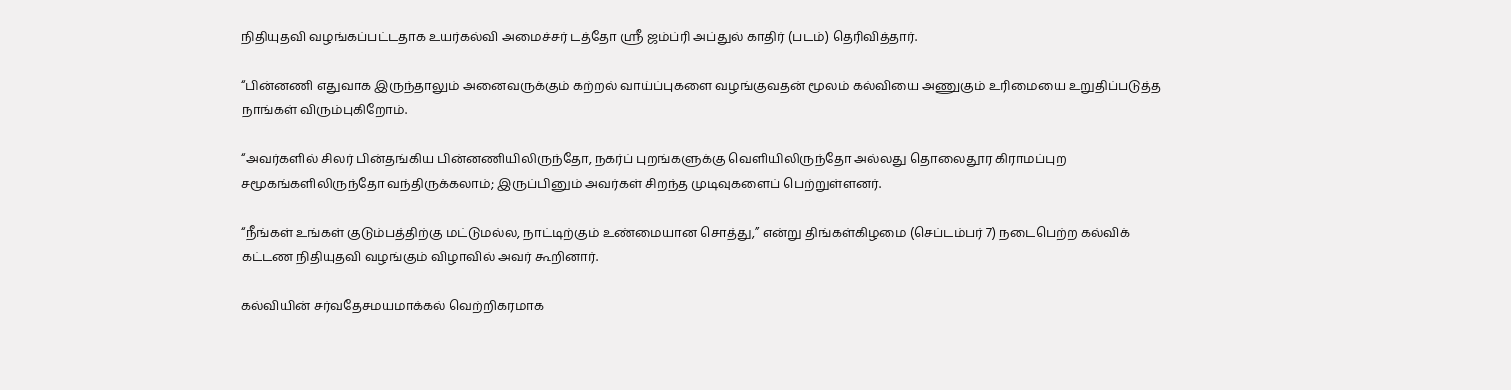நிதியுதவி வழங்கப்பட்டதாக உயர்கல்வி அமைச்சர் டத்தோ ஸ்ரீ ஜம்ப்ரி அப்துல் காதிர் (படம்) தெரிவித்தார்.

“பின்னணி எதுவாக இருந்தாலும் அனைவருக்கும் கற்றல் வாய்ப்புகளை வழங்குவதன் மூலம் கல்வியை அணுகும் உரிமையை உறுதிப்படுத்த நாங்கள் விரும்புகிறோம்.

“அவர்களில் சிலர் பின்தங்கிய பின்னணியிலிருந்தோ, நகர்ப் புறங்களுக்கு வெளியிலிருந்தோ அல்லது தொலைதூர கிராமப்புற சமூகங்களிலிருந்தோ வந்திருக்கலாம்; இருப்பினும் அவர்கள் சிறந்த முடிவுகளைப் பெற்றுள்ளனர்.

“நீங்கள் உங்கள் குடும்பத்திற்கு மட்டுமல்ல, நாட்டிற்கும் உண்மையான சொத்து,” என்று திங்கள்கிழமை (செப்டம்பர் 7) நடைபெற்ற கல்விக் கட்டண நிதியுதவி வழங்கும் விழாவில் அவர் கூறினார்.

கல்வியின் சர்வதேசமயமாக்கல் வெற்றிகரமாக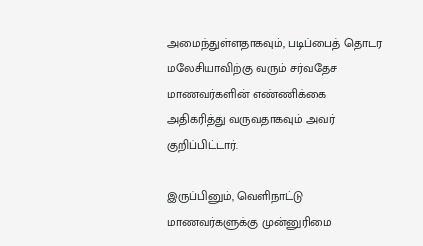அமைந்துள்ளதாகவும், படிப்பைத் தொடர மலேசியாவிற்கு வரும் சர்வதேச மாணவர்களின் எண்ணிக்கை அதிகரித்து வருவதாகவும் அவர் குறிப்பிட்டார்.

இருப்பினும், வெளிநாட்டு மாணவர்களுக்கு முன்னுரிமை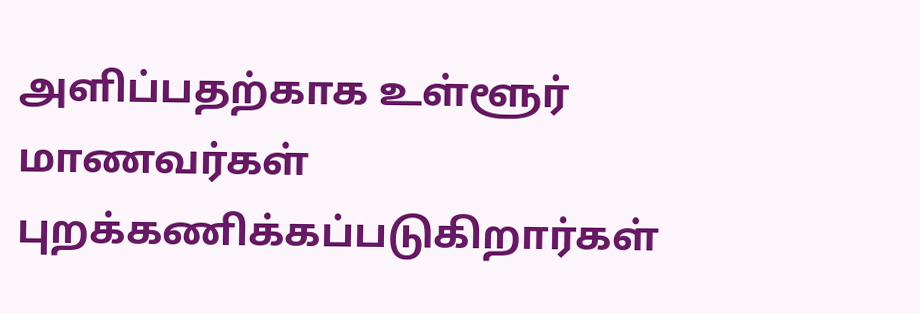அளிப்பதற்காக உள்ளூர் மாணவர்கள் புறக்கணிக்கப்படுகிறார்கள்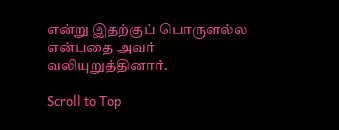என்று இதற்குப் பொருளல்ல என்பதை அவர் வலியுறுத்தினார்.

Scroll to Top